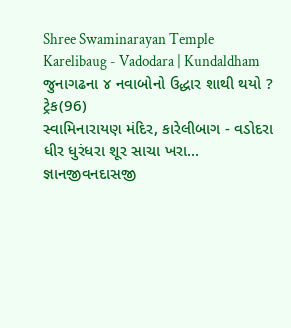Shree Swaminarayan Temple
Karelibaug - Vadodara | Kundaldham
જુનાગઢના ૪ નવાબોનો ઉદ્ધાર શાથી થયો ?
ટ્રેક(96)
સ્વામિનારાયણ મંદિર, કારેલીબાગ - વડોદરા
ધીર ધુરંધરા શૂર સાચા ખરા...
જ્ઞાનજીવનદાસજી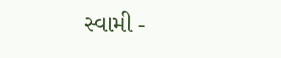સ્વામી -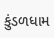કુંડળધામ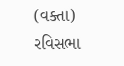(વક્તા)
રવિસભા